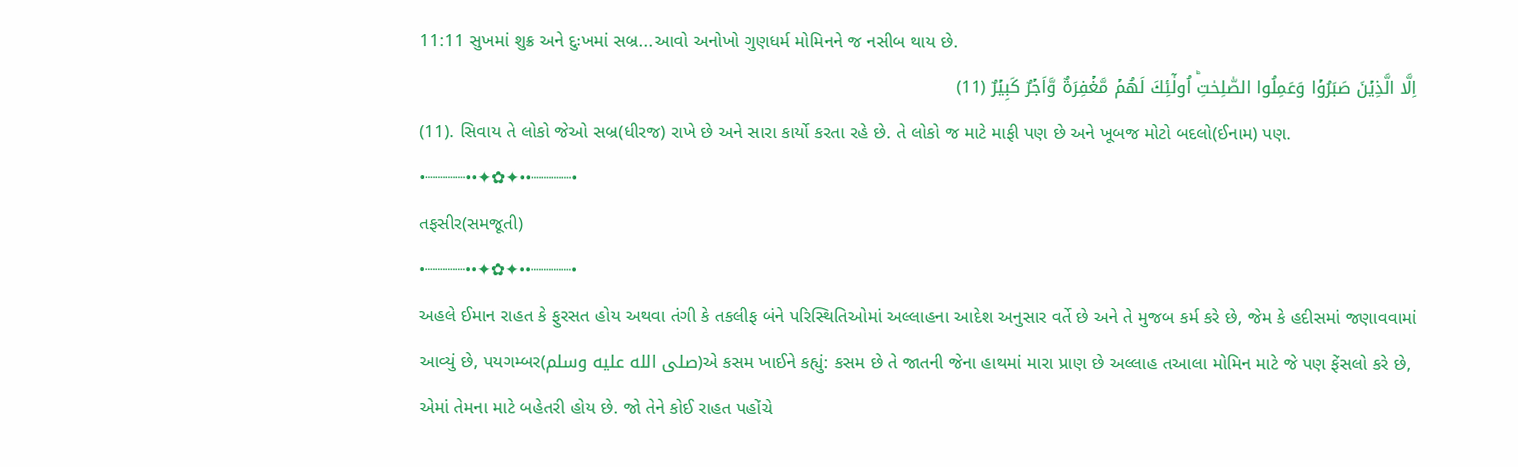11:11 સુખમાં શુક્ર અને દુઃખમાં સબ્ર...આવો અનોખો ગુણધર્મ મોમિનને જ નસીબ થાય છે.
اِلَّا الَّذِيۡنَ صَبَرُوۡا وَعَمِلُوا الصّٰلِحٰتِؕ اُولٰٓئِكَ لَهُمۡ مَّغۡفِرَةٌ وَّاَجۡرٌ كَبِيۡرٌ (11)
(11). સિવાય તે લોકો જેઓ સબ્ર(ધીરજ) રાખે છે અને સારા કાર્યો કરતા રહે છે. તે લોકો જ માટે માફી પણ છે અને ખૂબજ મોટો બદલો(ઈનામ) પણ.
•┈┈┈┈••✦✿✦••┈┈┈┈•
તફસીર(સમજૂતી)
•┈┈┈┈••✦✿✦••┈┈┈┈•
અહલે ઈમાન રાહત કે ફુરસત હોય અથવા તંગી કે તકલીફ બંને પરિસ્થિતિઓમાં અલ્લાહના આદેશ અનુસાર વર્તે છે અને તે મુજબ કર્મ કરે છે, જેમ કે હદીસમાં જણાવવામાં આવ્યું છે, પયગમ્બર(صلى الله عليه وسلم)એ કસમ ખાઈને કહ્યું: કસમ છે તે જાતની જેના હાથમાં મારા પ્રાણ છે અલ્લાહ તઆલા મોમિન માટે જે પણ ફેંસલો કરે છે, એમાં તેમના માટે બહેતરી હોય છે. જો તેને કોઈ રાહત પહોંચે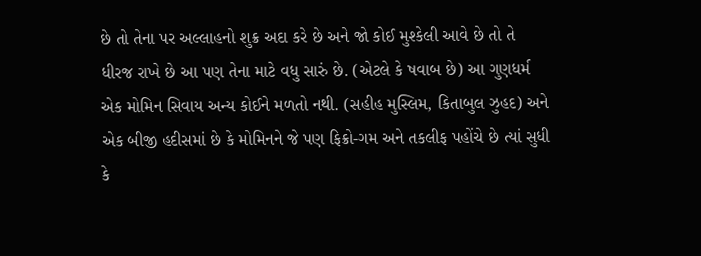છે તો તેના પર અલ્લાહનો શુક્ર અદા કરે છે અને જો કોઈ મુશ્કેલી આવે છે તો તે ધીરજ રાખે છે આ પણ તેના માટે વધુ સારું છે. (એટલે કે ષવાબ છે) આ ગુણધર્મ એક મોમિન સિવાય અન્ય કોઈને મળતો નથી. (સહીહ મુસ્લિમ, કિતાબુલ ઝુહદ) અને એક બીજી હદીસમાં છે કે મોમિનને જે પણ ફિક્રો-ગમ અને તકલીફ પહોંચે છે ત્યાં સુધી કે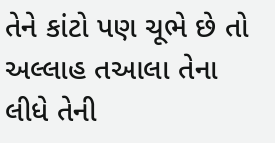તેને કાંટો પણ ચૂભે છે તો અલ્લાહ તઆલા તેના લીધે તેની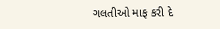ગલતીઓ માફ કરી દે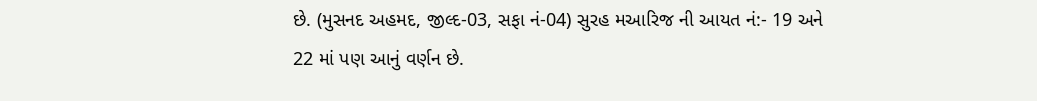છે. (મુસનદ અહમદ, જીલ્દ-03, સફા નં-04) સુરહ મઆરિજ ની આયત નં:- 19 અને 22 માં પણ આનું વર્ણન છે.